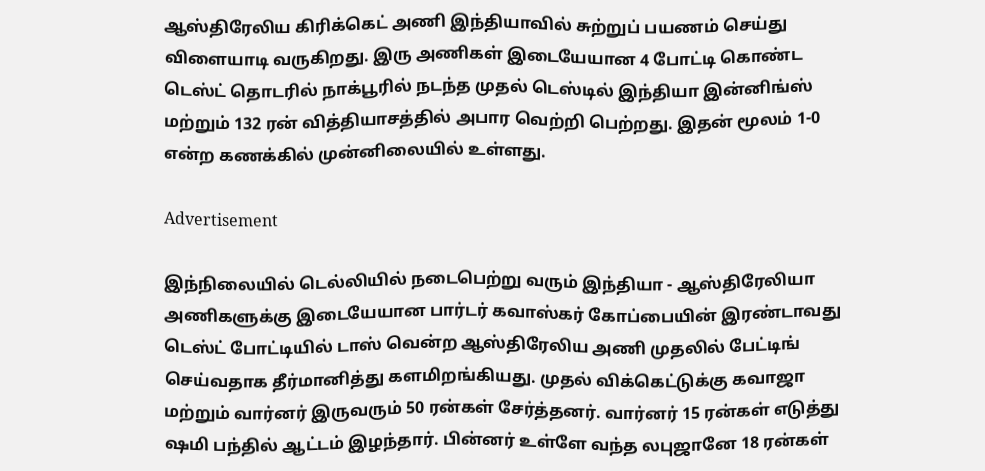ஆஸ்திரேலிய கிரிக்கெட் அணி இந்தியாவில் சுற்றுப் பயணம் செய்து விளையாடி வருகிறது. இரு அணிகள் இடையேயான 4 போட்டி கொண்ட டெஸ்ட் தொடரில் நாக்பூரில் நடந்த முதல் டெஸ்டில் இந்தியா இன்னிங்ஸ் மற்றும் 132 ரன் வித்தியாசத்தில் அபார வெற்றி பெற்றது. இதன் மூலம் 1-0 என்ற கணக்கில் முன்னிலையில் உள்ளது.

Advertisement

இந்நிலையில் டெல்லியில் நடைபெற்று வரும் இந்தியா - ஆஸ்திரேலியா அணிகளுக்கு இடையேயான பார்டர் கவாஸ்கர் கோப்பையின் இரண்டாவது டெஸ்ட் போட்டியில் டாஸ் வென்ற ஆஸ்திரேலிய அணி முதலில் பேட்டிங்  செய்வதாக தீர்மானித்து களமிறங்கியது. முதல் விக்கெட்டுக்கு கவாஜா மற்றும் வார்னர் இருவரும் 50 ரன்கள் சேர்த்தனர். வார்னர் 15 ரன்கள் எடுத்து ஷமி பந்தில் ஆட்டம் இழந்தார். பின்னர் உள்ளே வந்த லபுஜானே 18 ரன்கள்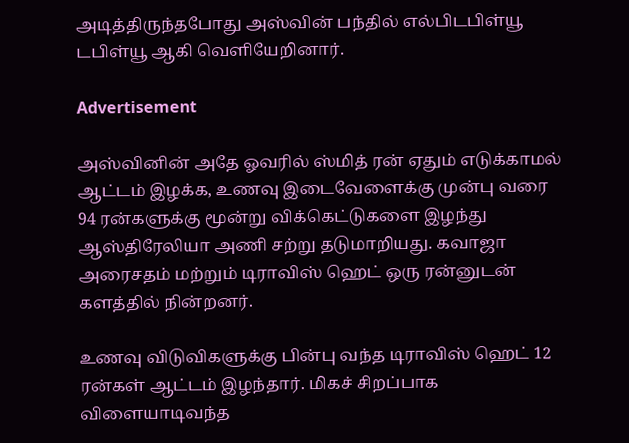அடித்திருந்தபோது அஸ்வின் பந்தில் எல்பிடபிள்யூ டபிள்யூ ஆகி வெளியேறினார்.

Advertisement

அஸ்வினின் அதே ஓவரில் ஸ்மித் ரன் ஏதும் எடுக்காமல் ஆட்டம் இழக்க, உணவு இடைவேளைக்கு முன்பு வரை 94 ரன்களுக்கு மூன்று விக்கெட்டுகளை இழந்து ஆஸ்திரேலியா அணி சற்று தடுமாறியது. கவாஜா அரைசதம் மற்றும் டிராவிஸ் ஹெட் ஒரு ரன்னுடன் களத்தில் நின்றனர்.

உணவு விடுவிகளுக்கு பின்பு வந்த டிராவிஸ் ஹெட் 12 ரன்கள் ஆட்டம் இழந்தார். மிகச் சிறப்பாக விளையாடிவந்த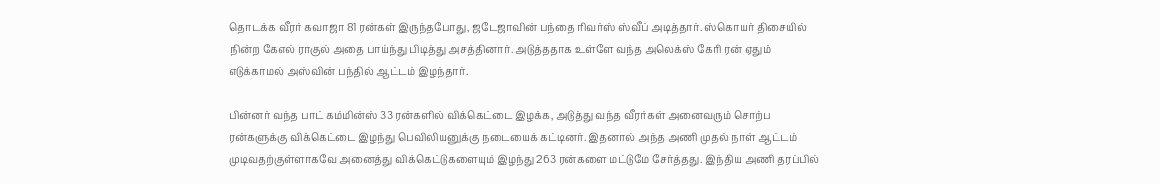தொடக்க வீரர் கவாஜா 81 ரன்கள் இருந்தபோது, ஜடேஜாவின் பந்தை ரிவர்ஸ் ஸ்வீப் அடித்தார். ஸ்கொயர் திசையில் நின்ற கேஎல் ராகுல் அதை பாய்ந்து பிடித்து அசத்தினார். அடுத்ததாக உள்ளே வந்த அலெக்ஸ் கேரி ரன் ஏதும் எடுக்காமல் அஸ்வின் பந்தில் ஆட்டம் இழந்தார்.

பின்னர் வந்த பாட் கம்மின்ஸ் 33 ரன்களில் விக்கெட்டை இழக்க, அடுத்து வந்த வீரர்கள் அனைவரும் சொற்ப ரன்களுக்கு விக்கெட்டை இழந்து பெவிலியனுக்கு நடையைக் கட்டினர். இதனால் அந்த அணி முதல் நாள் ஆட்டம் முடிவதற்குள்ளாகவே அனைத்து விக்கெட்டுகளையும் இழந்து 263 ரன்களை மட்டுமே சேர்த்தது. இந்திய அணி தரப்பில்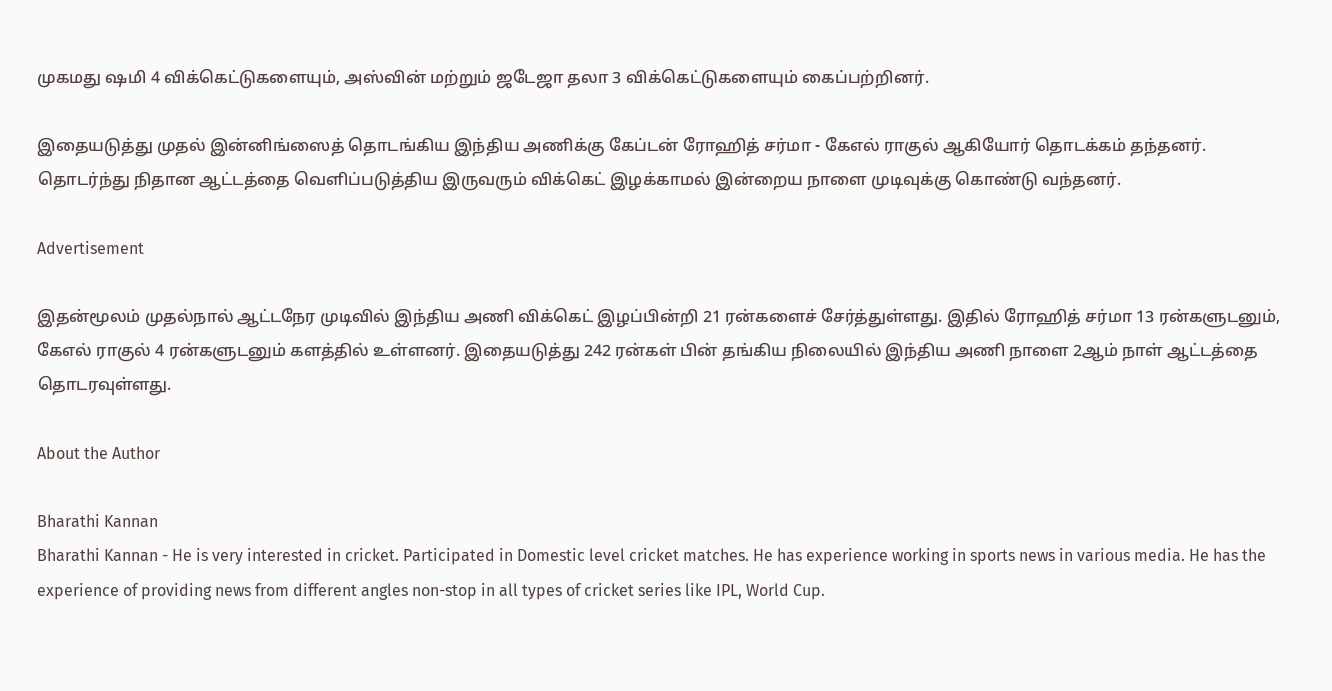முகமது ஷமி 4 விக்கெட்டுகளையும், அஸ்வின் மற்றும் ஜடேஜா தலா 3 விக்கெட்டுகளையும் கைப்பற்றினர்.

இதையடுத்து முதல் இன்னிங்ஸைத் தொடங்கிய இந்திய அணிக்கு கேப்டன் ரோஹித் சர்மா - கேஎல் ராகுல் ஆகியோர் தொடக்கம் தந்தனர். தொடர்ந்து நிதான ஆட்டத்தை வெளிப்படுத்திய இருவரும் விக்கெட் இழக்காமல் இன்றைய நாளை முடிவுக்கு கொண்டு வந்தனர்.

Advertisement

இதன்மூலம் முதல்நால் ஆட்டநேர முடிவில் இந்திய அணி விக்கெட் இழப்பின்றி 21 ரன்களைச் சேர்த்துள்ளது. இதில் ரோஹித் சர்மா 13 ரன்களுடனும், கேஎல் ராகுல் 4 ரன்களுடனும் களத்தில் உள்ளனர். இதையடுத்து 242 ரன்கள் பின் தங்கிய நிலையில் இந்திய அணி நாளை 2ஆம் நாள் ஆட்டத்தை தொடரவுள்ளது.

About the Author

Bharathi Kannan
Bharathi Kannan - He is very interested in cricket. Participated in Domestic level cricket matches. He has experience working in sports news in various media. He has the experience of providing news from different angles non-stop in all types of cricket series like IPL, World Cup.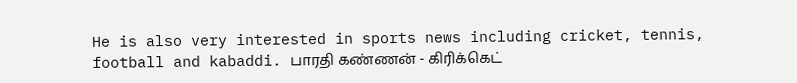He is also very interested in sports news including cricket, tennis, football and kabaddi. பாரதி கண்ணன் - கிரிக்கெட்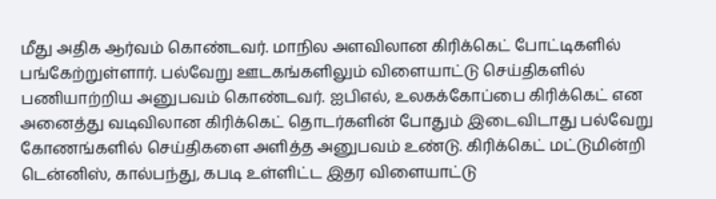மீது அதிக ஆர்வம் கொண்டவர். மாநில அளவிலான கிரிக்கெட் போட்டிகளில் பங்கேற்றுள்ளார். பல்வேறு ஊடகங்களிலும் விளையாட்டு செய்திகளில் பணியாற்றிய அனுபவம் கொண்டவர். ஐபிஎல், உலகக்கோப்பை கிரிக்கெட் என அனைத்து வடிவிலான கிரிக்கெட் தொடர்களின் போதும் இடைவிடாது பல்வேறு கோணங்களில் செய்திகளை அளித்த அனுபவம் உண்டு. கிரிக்கெட் மட்டுமின்றி டென்னிஸ், கால்பந்து, கபடி உள்ளிட்ட இதர விளையாட்டு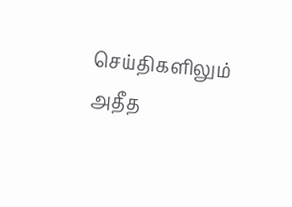செய்திகளிலும் அதீத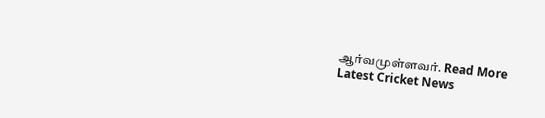ஆர்வமுள்ளவர். Read More
Latest Cricket News